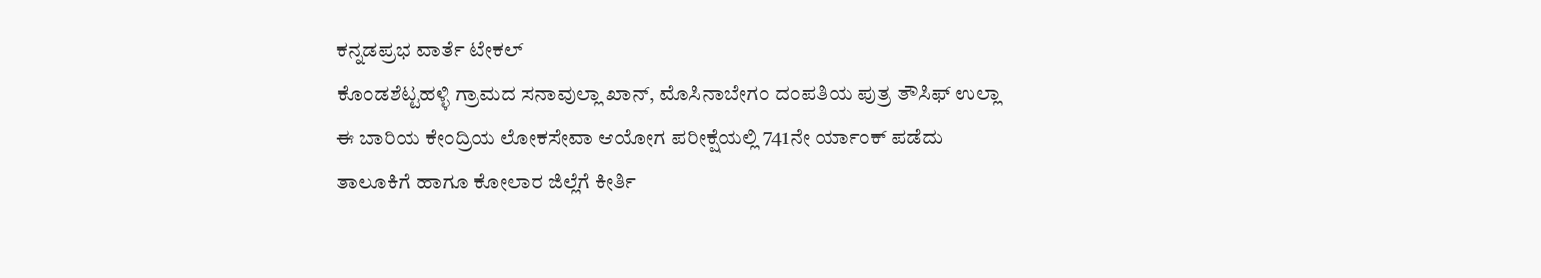ಕನ್ನಡಪ್ರಭ ವಾರ್ತೆ ಟೇಕಲ್
ಕೊಂಡಶೆಟ್ಟಹಳ್ಳಿ ಗ್ರಾಮದ ಸನಾವುಲ್ಲಾ ಖಾನ್, ಮೊಸಿನಾಬೇಗಂ ದಂಪತಿಯ ಪುತ್ರ ತೌಸಿಫ್ ಉಲ್ಲಾ ಈ ಬಾರಿಯ ಕೇಂದ್ರಿಯ ಲೋಕಸೇವಾ ಆಯೋಗ ಪರೀಕ್ಷೆಯಲ್ಲಿ 741ನೇ ರ್ಯಾಂಕ್ ಪಡೆದು ತಾಲೂಕಿಗೆ ಹಾಗೂ ಕೋಲಾರ ಜಿಲ್ಲೆಗೆ ಕೀರ್ತಿ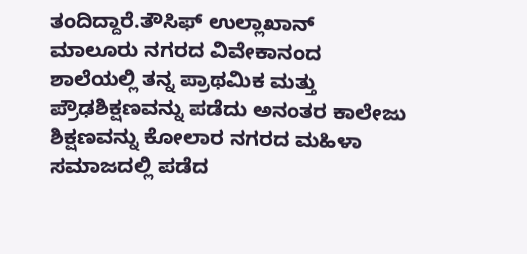ತಂದಿದ್ದಾರೆ.ತೌಸಿಫ್ ಉಲ್ಲಾಖಾನ್ ಮಾಲೂರು ನಗರದ ವಿವೇಕಾನಂದ ಶಾಲೆಯಲ್ಲಿ ತನ್ನ ಪ್ರಾಥಮಿಕ ಮತ್ತು ಪ್ರೌಢಶಿಕ್ಷಣವನ್ನು ಪಡೆದು ಅನಂತರ ಕಾಲೇಜು ಶಿಕ್ಷಣವನ್ನು ಕೋಲಾರ ನಗರದ ಮಹಿಳಾ ಸಮಾಜದಲ್ಲಿ ಪಡೆದ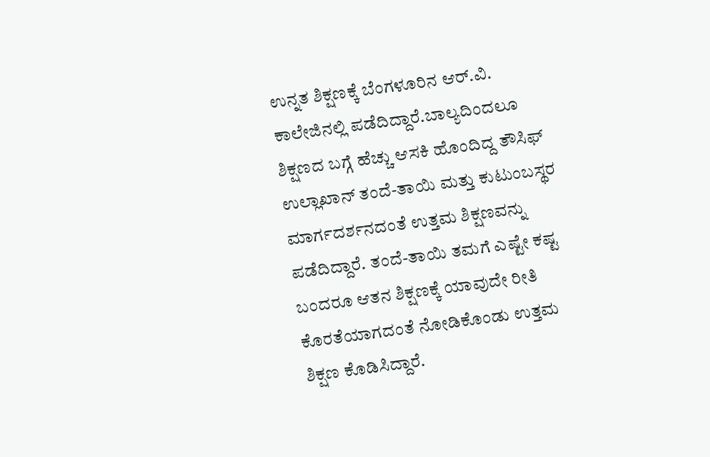ಉನ್ನತ ಶಿಕ್ಷಣಕ್ಕೆ ಬೆಂಗಳೂರಿನ ಆರ್.ವಿ. ಕಾಲೇಜಿನಲ್ಲಿ ಪಡೆದಿದ್ದಾರೆ.ಬಾಲ್ಯದಿಂದಲೂ ಶಿಕ್ಷಣದ ಬಗ್ಗೆ ಹೆಚ್ಚು ಆಸಕಿ ಹೊಂದಿದ್ದ ತೌಸಿಫ್ ಉಲ್ಲಾಖಾನ್ ತಂದೆ-ತಾಯಿ ಮತ್ತು ಕುಟುಂಬಸ್ಥರ ಮಾರ್ಗದರ್ಶನದಂತೆ ಉತ್ತಮ ಶಿಕ್ಷಣವನ್ನು ಪಡೆದಿದ್ದಾರೆ. ತಂದೆ-ತಾಯಿ ತಮಗೆ ಎಷ್ಟೇ ಕಷ್ಟ ಬಂದರೂ ಆತನ ಶಿಕ್ಷಣಕ್ಕೆ ಯಾವುದೇ ರೀತಿ ಕೊರತೆಯಾಗದಂತೆ ನೋಡಿಕೊಂಡು ಉತ್ತಮ ಶಿಕ್ಷಣ ಕೊಡಿಸಿದ್ದಾರೆ.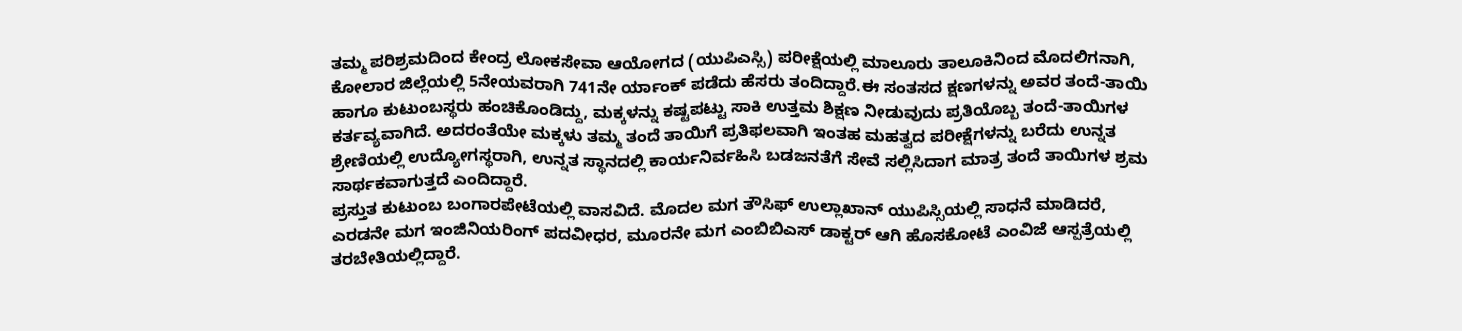ತಮ್ಮ ಪರಿಶ್ರಮದಿಂದ ಕೇಂದ್ರ ಲೋಕಸೇವಾ ಆಯೋಗದ (ಯುಪಿಎಸ್ಸಿ) ಪರೀಕ್ಷೆಯಲ್ಲಿ ಮಾಲೂರು ತಾಲೂಕಿನಿಂದ ಮೊದಲಿಗನಾಗಿ, ಕೋಲಾರ ಜಿಲ್ಲೆಯಲ್ಲಿ 5ನೇಯವರಾಗಿ 741ನೇ ರ್ಯಾಂಕ್ ಪಡೆದು ಹೆಸರು ತಂದಿದ್ದಾರೆ.ಈ ಸಂತಸದ ಕ್ಷಣಗಳನ್ನು ಅವರ ತಂದೆ-ತಾಯಿ ಹಾಗೂ ಕುಟುಂಬಸ್ಥರು ಹಂಚಿಕೊಂಡಿದ್ದು, ಮಕ್ಕಳನ್ನು ಕಷ್ಟಪಟ್ಟು ಸಾಕಿ ಉತ್ತಮ ಶಿಕ್ಷಣ ನೀಡುವುದು ಪ್ರತಿಯೊಬ್ಬ ತಂದೆ-ತಾಯಿಗಳ ಕರ್ತವ್ಯವಾಗಿದೆ. ಅದರಂತೆಯೇ ಮಕ್ಕಳು ತಮ್ಮ ತಂದೆ ತಾಯಿಗೆ ಪ್ರತಿಫಲವಾಗಿ ಇಂತಹ ಮಹತ್ವದ ಪರೀಕ್ಷೆಗಳನ್ನು ಬರೆದು ಉನ್ನತ ಶ್ರೇಣಿಯಲ್ಲಿ ಉದ್ಯೋಗಸ್ಥರಾಗಿ, ಉನ್ನತ ಸ್ಥಾನದಲ್ಲಿ ಕಾರ್ಯನಿರ್ವಹಿಸಿ ಬಡಜನತೆಗೆ ಸೇವೆ ಸಲ್ಲಿಸಿದಾಗ ಮಾತ್ರ ತಂದೆ ತಾಯಿಗಳ ಶ್ರಮ ಸಾರ್ಥಕವಾಗುತ್ತದೆ ಎಂದಿದ್ದಾರೆ.
ಪ್ರಸ್ತುತ ಕುಟುಂಬ ಬಂಗಾರಪೇಟೆಯಲ್ಲಿ ವಾಸವಿದೆ. ಮೊದಲ ಮಗ ತೌಸಿಫ್ ಉಲ್ಲಾಖಾನ್ ಯುಪಿಸ್ಸಿಯಲ್ಲಿ ಸಾಧನೆ ಮಾಡಿದರೆ, ಎರಡನೇ ಮಗ ಇಂಜಿನಿಯರಿಂಗ್ ಪದವೀಧರ, ಮೂರನೇ ಮಗ ಎಂಬಿಬಿಎಸ್ ಡಾಕ್ಟರ್ ಆಗಿ ಹೊಸಕೋಟೆ ಎಂವಿಜೆ ಆಸ್ಪತ್ರೆಯಲ್ಲಿ ತರಬೇತಿಯಲ್ಲಿದ್ದಾರೆ.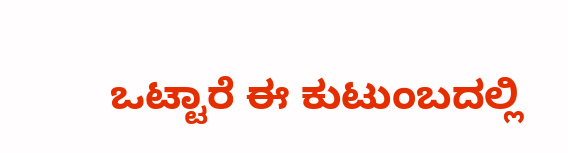ಒಟ್ಟಾರೆ ಈ ಕುಟುಂಬದಲ್ಲಿ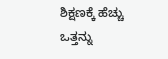ಶಿಕ್ಷಣಕ್ಕೆ ಹೆಚ್ಚು ಒತ್ತನ್ನು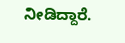ನೀಡಿದ್ದಾರೆ.